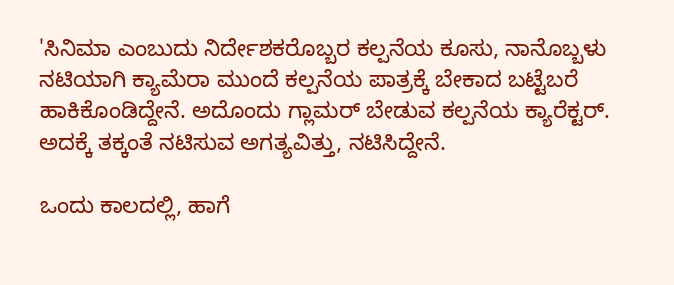'ಸಿನಿಮಾ ಎಂಬುದು ನಿರ್ದೇಶಕರೊಬ್ಬರ ಕಲ್ಪನೆಯ ಕೂಸು, ನಾನೊಬ್ಬಳು ನಟಿಯಾಗಿ ಕ್ಯಾಮೆರಾ ಮುಂದೆ ಕಲ್ಪನೆಯ ಪಾತ್ರಕ್ಕೆ ಬೇಕಾದ ಬಟ್ಟೆಬರೆ ಹಾಕಿಕೊಂಡಿದ್ದೇನೆ. ಅದೊಂದು ಗ್ಲಾಮರ್ ಬೇಡುವ ಕಲ್ಪನೆಯ ಕ್ಯಾರೆಕ್ಟರ್. ಅದಕ್ಕೆ ತಕ್ಕಂತೆ ನಟಿಸುವ ಅಗತ್ಯವಿತ್ತು, ನಟಿಸಿದ್ದೇನೆ.

ಒಂದು ಕಾಲದಲ್ಲಿ, ಹಾಗೆ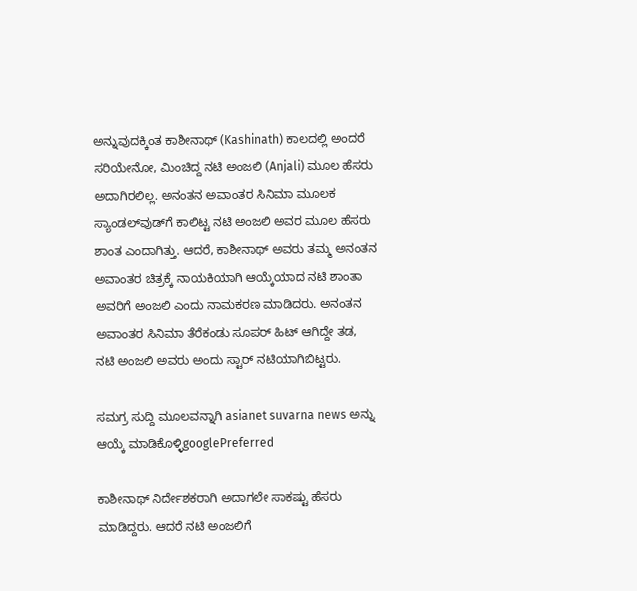ಅನ್ನುವುದಕ್ಕಿಂತ ಕಾಶೀನಾಥ್ (Kashinath) ಕಾಲದಲ್ಲಿ ಅಂದರೆ ಸರಿಯೇನೋ, ಮಿಂಚಿದ್ದ ನಟಿ ಅಂಜಲಿ (Anjali) ಮೂಲ ಹೆಸರು ಅದಾಗಿರಲಿಲ್ಲ. ಅನಂತನ ಅವಾಂತರ ಸಿನಿಮಾ ಮೂಲಕ ಸ್ಯಾಂಡಲ್‌ವುಡ್‌ಗೆ ಕಾಲಿಟ್ಟ ನಟಿ ಅಂಜಲಿ ಅವರ ಮೂಲ ಹೆಸರು ಶಾಂತ ಎಂದಾಗಿತ್ತು. ಆದರೆ, ಕಾಶೀನಾಥ್ ಅವರು ತಮ್ಮ ಅನಂತನ ಅವಾಂತರ ಚಿತ್ರಕ್ಕೆ ನಾಯಕಿಯಾಗಿ ಆಯ್ಕೆಯಾದ ನಟಿ ಶಾಂತಾ ಅವರಿಗೆ ಅಂಜಲಿ ಎಂದು ನಾಮಕರಣ ಮಾಡಿದರು. ಅನಂತನ ಅವಾಂತರ ಸಿನಿಮಾ ತೆರೆಕಂಡು ಸೂಪರ್ ಹಿಟ್ ಆಗಿದ್ದೇ ತಡ, ನಟಿ ಅಂಜಲಿ ಅವರು ಅಂದು ಸ್ಟಾರ್ ನಟಿಯಾಗಿಬಿಟ್ಟರು.

ಸಮಗ್ರ ಸುದ್ದಿ ಮೂಲವನ್ನಾಗಿ asianet suvarna news ಅನ್ನು ಆಯ್ಕೆ ಮಾಡಿಕೊಳ್ಳಿgooglePreferred

ಕಾಶೀನಾಥ್ ನಿರ್ದೇಶಕರಾಗಿ ಅದಾಗಲೇ ಸಾಕಷ್ಟು ಹೆಸರು ಮಾಡಿದ್ದರು. ಆದರೆ ನಟಿ ಅಂಜಲಿಗೆ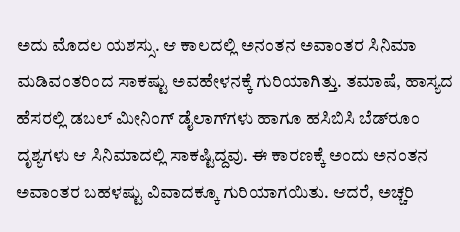ಅದು ಮೊದಲ ಯಶಸ್ಸು. ಆ ಕಾಲದಲ್ಲಿ ಅನಂತನ ಅವಾಂತರ ಸಿನಿಮಾ ಮಡಿವಂತರಿಂದ ಸಾಕಷ್ಟು ಅವಹೇಳನಕ್ಕೆ ಗುರಿಯಾಗಿತ್ತು. ತಮಾಷೆ, ಹಾಸ್ಯದ ಹೆಸರಲ್ಲಿ ಡಬಲ್ ಮೀನಿಂಗ್ ಡೈಲಾಗ್‌ಗಳು ಹಾಗೂ ಹಸಿಬಿಸಿ ಬೆಡ್‌ರೂಂ ದೃಶ್ಯಗಳು ಆ ಸಿನಿಮಾದಲ್ಲಿ ಸಾಕಷ್ಟಿದ್ದವು. ಈ ಕಾರಣಕ್ಕೆ ಅಂದು ಅನಂತನ ಅವಾಂತರ ಬಹಳಷ್ಟು ವಿವಾದಕ್ಕೂ ಗುರಿಯಾಗಯಿತು. ಆದರೆ, ಅಚ್ಚರಿ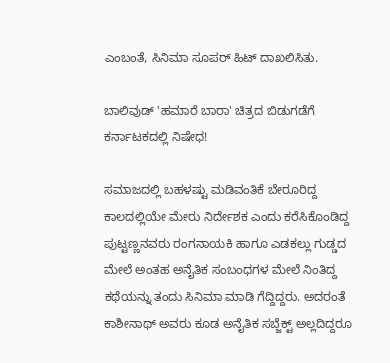ಎಂಬಂತೆ, ಸಿನಿಮಾ ಸೂಪರ್ ಹಿಟ್ ದಾಖಲಿಸಿತು.

ಬಾಲಿವುಡ್ 'ಹಮಾರೆ ಬಾರಾ' ಚಿತ್ರದ ಬಿಡುಗಡೆಗೆ ಕರ್ನಾಟಕದಲ್ಲಿ ನಿಷೇಧ!

ಸಮಾಜದಲ್ಲಿ ಬಹಳಷ್ಟು ಮಡಿವಂತಿಕೆ ಬೇರೂರಿದ್ದ ಕಾಲದಲ್ಲಿಯೇ ಮೇರು ನಿರ್ದೇಶಕ ಎಂದು ಕರೆಸಿಕೊಂಡಿದ್ದ ಪುಟ್ಟಣ್ಣನವರು ರಂಗನಾಯಕಿ ಹಾಗೂ ಎಡಕಲ್ಲು ಗುಡ್ಡದ ಮೇಲೆ ಅಂತಹ ಅನೈತಿಕ ಸಂಬಂಧಗಳ ಮೇಲೆ ನಿಂತಿದ್ದ ಕಥೆಯನ್ನು ತಂದು ಸಿನಿಮಾ ಮಾಡಿ ಗೆದ್ದಿದ್ದರು. ಅದರಂತೆ ಕಾಶೀನಾಥ್ ಅವರು ಕೂಡ ಅನೈತಿಕ ಸಬ್ಜೆಕ್ಟ್ ಅಲ್ಲದಿದ್ದರೂ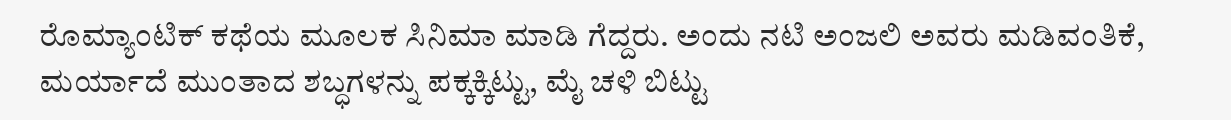ರೊಮ್ಯಾಂಟಿಕ್ ಕಥೆಯ ಮೂಲಕ ಸಿನಿಮಾ ಮಾಡಿ ಗೆದ್ದರು. ಅಂದು ನಟಿ ಅಂಜಲಿ ಅವರು ಮಡಿವಂತಿಕೆ, ಮರ್ಯಾದೆ ಮುಂತಾದ ಶಬ್ಧಗಳನ್ನು ಪಕ್ಕಕ್ಕಿಟ್ಟು, ಮೈ ಚಳಿ ಬಿಟ್ಟು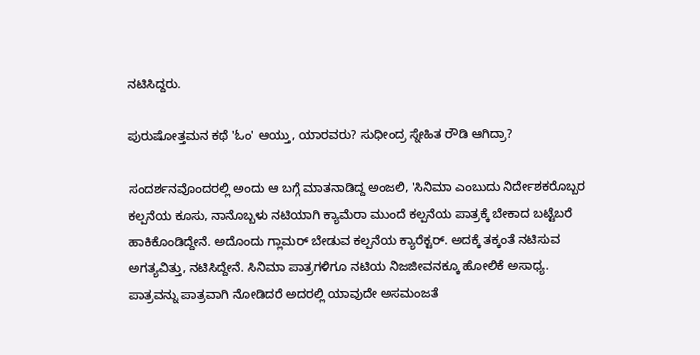ನಟಿಸಿದ್ದರು.

ಪುರುಷೋತ್ತಮನ ಕಥೆ 'ಓಂ' ಆಯ್ತು, ಯಾರವರು? ಸುಧೀಂದ್ರ ಸ್ನೇಹಿತ ರೌಡಿ ಆಗಿದ್ರಾ?

ಸಂದರ್ಶನವೊಂದರಲ್ಲಿ ಅಂದು ಆ ಬಗ್ಗೆ ಮಾತನಾಡಿದ್ದ ಅಂಜಲಿ, 'ಸಿನಿಮಾ ಎಂಬುದು ನಿರ್ದೇಶಕರೊಬ್ಬರ ಕಲ್ಪನೆಯ ಕೂಸು, ನಾನೊಬ್ಬಳು ನಟಿಯಾಗಿ ಕ್ಯಾಮೆರಾ ಮುಂದೆ ಕಲ್ಪನೆಯ ಪಾತ್ರಕ್ಕೆ ಬೇಕಾದ ಬಟ್ಟೆಬರೆ ಹಾಕಿಕೊಂಡಿದ್ದೇನೆ. ಅದೊಂದು ಗ್ಲಾಮರ್ ಬೇಡುವ ಕಲ್ಪನೆಯ ಕ್ಯಾರೆಕ್ಟರ್. ಅದಕ್ಕೆ ತಕ್ಕಂತೆ ನಟಿಸುವ ಅಗತ್ಯವಿತ್ತು, ನಟಿಸಿದ್ದೇನೆ. ಸಿನಿಮಾ ಪಾತ್ರಗಳಿಗೂ ನಟಿಯ ನಿಜಜೀವನಕ್ಕೂ ಹೋಲಿಕೆ ಅಸಾಧ್ಯ. ಪಾತ್ರವನ್ನು ಪಾತ್ರವಾಗಿ ನೋಡಿದರೆ ಅದರಲ್ಲಿ ಯಾವುದೇ ಅಸಮಂಜತೆ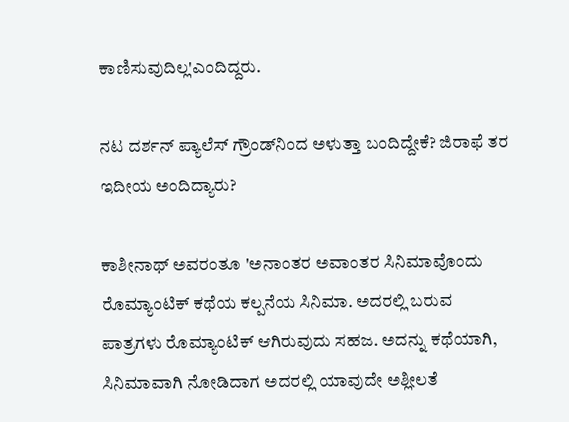ಕಾಣಿಸುವುದಿಲ್ಲ'ಎಂದಿದ್ದರು.

ನಟ ದರ್ಶನ್ ಪ್ಯಾಲೆಸ್ ಗ್ರೌಂಡ್‌ನಿಂದ ಅಳುತ್ತಾ ಬಂದಿದ್ದೇಕೆ? ಜಿರಾಫೆ ತರ ಇದೀಯ ಅಂದಿದ್ಯಾರು?

ಕಾಶೀನಾಥ್ ಅವರಂತೂ 'ಅನಾಂತರ ಅವಾಂತರ ಸಿನಿಮಾವೊಂದು ರೊಮ್ಯಾಂಟಿಕ್ ಕಥೆಯ ಕಲ್ಪನೆಯ ಸಿನಿಮಾ. ಅದರಲ್ಲಿ ಬರುವ ಪಾತ್ರಗಳು ರೊಮ್ಯಾಂಟಿಕ್ ಆಗಿರುವುದು ಸಹಜ. ಅದನ್ನು ಕಥೆಯಾಗಿ, ಸಿನಿಮಾವಾಗಿ ನೋಡಿದಾಗ ಅದರಲ್ಲಿ ಯಾವುದೇ ಅಶ್ಲೀಲತೆ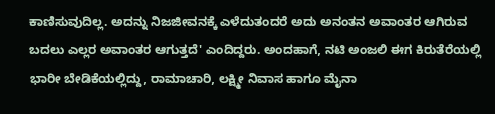ಕಾಣಿಸುವುದಿಲ್ಲ. ಅದನ್ನು ನಿಜಜೀವನಕ್ಕೆ ಎಳೆದುತಂದರೆ ಅದು ಅನಂತನ ಅವಾಂತರ ಆಗಿರುವ ಬದಲು ಎಲ್ಲರ ಅವಾಂತರ ಆಗುತ್ತದೆ' ಎಂದಿದ್ದರು. ಅಂದಹಾಗೆ, ನಟಿ ಅಂಜಲಿ ಈಗ ಕಿರುತೆರೆಯಲ್ಲಿ ಭಾರೀ ಬೇಡಿಕೆಯಲ್ಲಿದ್ದು, ರಾಮಾಚಾರಿ, ಲಕ್ಷ್ಮೀ ನಿವಾಸ ಹಾಗೂ ಮೈನಾ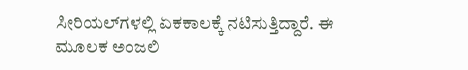ಸೀರಿಯಲ್‌ಗಳಲ್ಲಿ ಏಕಕಾಲಕ್ಕೆ ನಟಿಸುತ್ತಿದ್ದಾರೆ. ಈ ಮೂಲಕ ಅಂಜಲಿ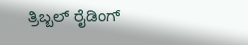ತ್ರಿಬ್ಬಲ್ ರೈಡಿಂಗ್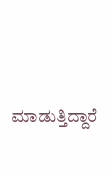ಮಾಡುತ್ತಿದ್ದಾರೆ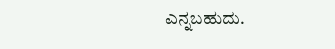ಎನ್ನಬಹುದು.